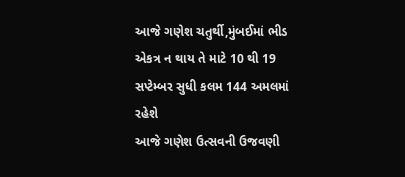આજે ગણેશ ચતુર્થી,મુંબઈમાં ભીડ એકત્ર ન થાય તે માટે 10 થી 19 સપ્ટેમ્બર સુધી કલમ 144 અમલમાં રહેશે
આજે ગણેશ ઉત્સવની ઉજવણી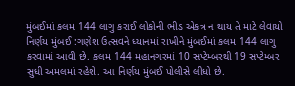મુંબઈમાં કલમ 144 લાગુ કરાઈ લોકોની ભીડ એકત્ર ન થાય તે માટે લેવાયો નિર્ણય મુંબઈ :ગણેશ ઉત્સવને ધ્યાનમાં રાખીને મુંબઈમાં કલમ 144 લાગુ કરવામાં આવી છે. કલમ 144 મહાનગરમાં 10 સપ્ટેમ્બરથી 19 સપ્ટેમ્બર સુધી અમલમાં રહેશે. આ નિર્ણય મુંબઈ પોલીસે લીધો છે.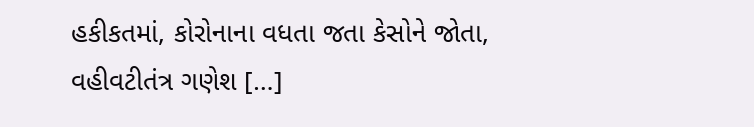હકીકતમાં, કોરોનાના વધતા જતા કેસોને જોતા, વહીવટીતંત્ર ગણેશ […]